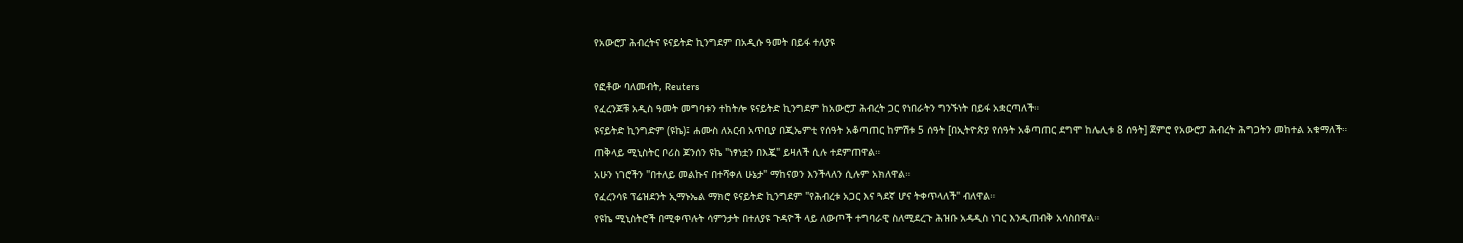የአውሮፓ ሕብረትና ዩናይትድ ኪንግደም በአዲሱ ዓመት በይፋ ተለያዩ

የፎቶው ባለመብት, Reuters
የፈረንጆቹ አዲስ ዓመት መግባቱን ተከትሎ ዩናይትድ ኪንግደም ከአውሮፓ ሕብረት ጋር የነበራትን ግንኙነት በይፋ አቋርጣለች።
ዩናይትድ ኪንግድም (ዩኬ)፤ ሐሙስ ለአርብ አጥቢያ በጂኤምቲ የሰዓት አቆጣጠር ከምሽቱ 5 ሰዓት [በኢትዮጵያ የሰዓት አቆጣጠር ደግሞ ከሌሊቱ 8 ሰዓት] ጀምሮ የአውሮፓ ሕብረት ሕግጋትን መከተል አቁማለች።
ጠቅላይ ሚኒስትር ቦሪስ ጆንሰን ዩኬ "ነፃነቷን በእጇ" ይዛለች ሲሉ ተደምጠዋል።
አሁን ነገሮችን "በተለይ መልኩና በተሻቀለ ሁኔታ" ማከናወን እንችላለን ሲሉም አክለዋል።
የፈረንሳዩ ፕሬዝደንት ኢማኑኤል ማክሮ ዩናይትድ ኪንግደም "የሕብረቱ አጋር እና ጓደኛ ሆና ትቀጥላለች" ብለዋል።
የዩኬ ሚኒስትሮች በሚቀጥሉት ሳምንታት በተለያዩ ጉዳዮች ላይ ለውጦች ተግባራዊ ስለሚደረጉ ሕዝቡ አዳዲስ ነገር እንዲጠብቅ አሳስበዋል።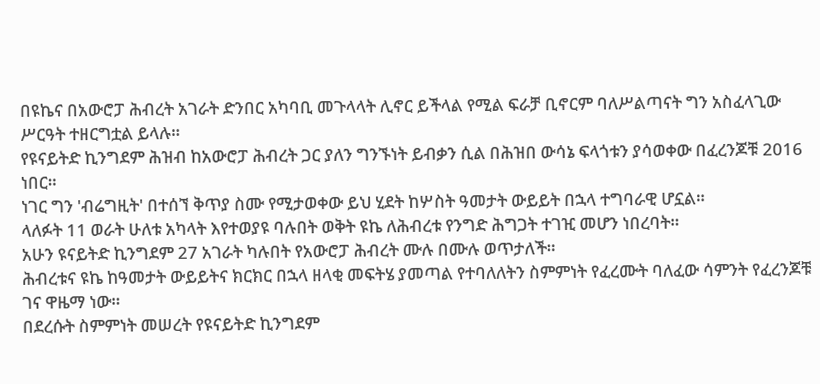በዩኬና በአውሮፓ ሕብረት አገራት ድንበር አካባቢ መጉላላት ሊኖር ይችላል የሚል ፍራቻ ቢኖርም ባለሥልጣናት ግን አስፈላጊው ሥርዓት ተዘርግቷል ይላሉ።
የዩናይትድ ኪንግደም ሕዝብ ከአውሮፓ ሕብረት ጋር ያለን ግንኙነት ይብቃን ሲል በሕዝበ ውሳኔ ፍላጎቱን ያሳወቀው በፈረንጆቹ 2016 ነበር።
ነገር ግን 'ብሬግዚት' በተሰኘ ቅጥያ ስሙ የሚታወቀው ይህ ሂደት ከሦስት ዓመታት ውይይት በኋላ ተግባራዊ ሆኗል።
ላለፉት 11 ወራት ሁለቱ አካላት እየተወያዩ ባሉበት ወቅት ዩኬ ለሕብረቱ የንግድ ሕግጋት ተገዢ መሆን ነበረባት።
አሁን ዩናይትድ ኪንግደም 27 አገራት ካሉበት የአውሮፓ ሕብረት ሙሉ በሙሉ ወጥታለች።
ሕብረቱና ዩኬ ከዓመታት ውይይትና ክርክር በኋላ ዘላቂ መፍትሄ ያመጣል የተባለለትን ስምምነት የፈረሙት ባለፈው ሳምንት የፈረንጆቹ ገና ዋዜማ ነው።
በደረሱት ስምምነት መሠረት የዩናይትድ ኪንግደም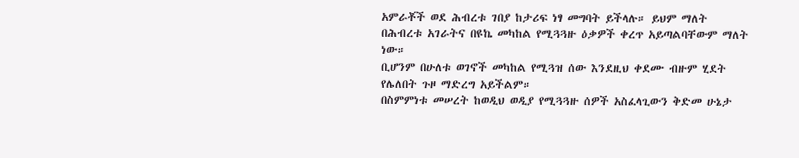አምራቾች ወደ ሕብረቱ ገበያ ከታሪፍ ነፃ መግባት ይችላሉ። ይህም ማለት በሕብረቱ አገራትና በዩኬ መካከል የሚጓጓዙ ዕቃዎች ቀረጥ አይጣልባቸውም ማለት ነው።
ቢሆንም በሁለቱ ወገኖች መካከል የሚጓዝ ሰው እንደዚህ ቀደሙ ብዙም ሂደት የሌለበት ጉዞ ማድረግ አይችልም።
በስምምነቱ መሠረት ከወዲህ ወዲያ የሚጓጓዙ ሰዎች አስፈላጊውን ቅድመ ሁኔታ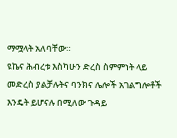ማሟላት አለባቸው።
ዩኬና ሕብረቱ እስካሁን ድረስ ስምምነት ላይ መድረስ ያልቻሉትና ባንክና ሌሎች አገልግሎቶች እንዴት ይሆናሉ በሚለው ጉዳይ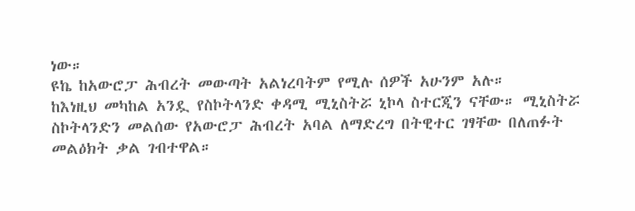ነው።
ዩኬ ከአውሮፓ ሕብረት መውጣት አልነረባትም የሚሉ ሰዎች አሁንም አሉ።
ከእነዚህ መካከል አንዷ የስኮትላንድ ቀዳሚ ሚኒስትሯ ኒኮላ ስተርጂን ናቸው። ሚኒስትሯ ስኮትላንድን መልሰው የአውሮፓ ሕብረት አባል ለማድረግ በትዊተር ገፃቸው በለጠፉት መልዕክት ቃል ገብተዋል።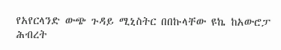የአየርላንድ ውጭ ጉዳይ ሚኒስትር በበኩላቸው ዩኬ ከአውሮፓ ሕብረት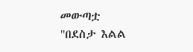መውጣቷ "በደስታ እልል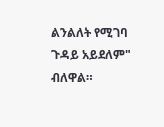ልንልለት የሚገባ ጉዳይ አይደለም" ብለዋል።